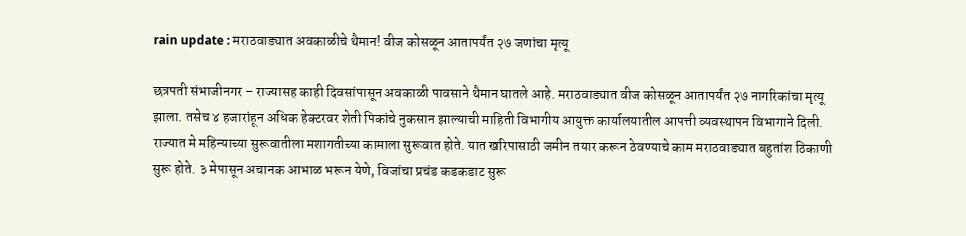rain update : मराठवाड्यात अवकाळीचे थैमान! वीज कोसळून आतापर्यंत २७ जणांचा मृत्यू

छत्रपती संभाजीनगर – राज्यासह काही दिवसांपासून अवकाळी पावसाने थैमान घातले आहे. मराठवाड्यात वीज कोसळून आतापर्यंत २७ नागरिकांचा मृत्यू झाला. तसेच ४ हजारांहून अधिक हेक्टरवर शेती पिकांचे नुकसान झाल्याची माहिती विभागीय आयुक्त कार्यालयातील आपत्ती व्यवस्थापन विभागाने दिली.
राज्यात मे महिन्याच्या सुरूवातीला मशागतीच्या कामाला सुरूवात होते. यात खरिपासाठी जमीन तयार करून ठेवण्याचे काम मराठवाड्यात बहुतांश ठिकाणी सुरू होते. ३ मेपासून अचानक आभाळ भरून येणे, विजांचा प्रचंड कडकडाट सुरू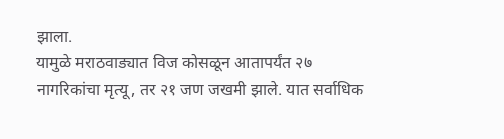झाला.
यामुळे मराठवाड्यात विज कोसळून आतापर्यंत २७ नागरिकांचा मृत्यू, तर २१ जण जखमी झाले. यात सर्वाधिक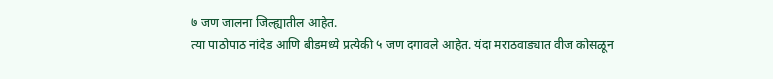७ जण जालना जिल्ह्यातील आहेत.
त्या पाठोपाठ नांदेड आणि बीडमध्ये प्रत्येकी ५ जण दगावले आहेत. यंदा मराठवाड्यात वीज कोसळून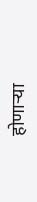होणाऱ्या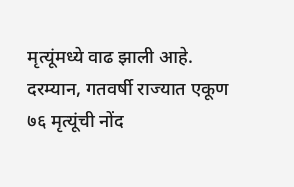मृत्यूंमध्ये वाढ झाली आहे. दरम्यान, गतवर्षी राज्यात एकूण ७६ मृत्यूंची नोंद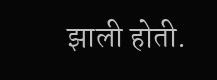झाली होती.